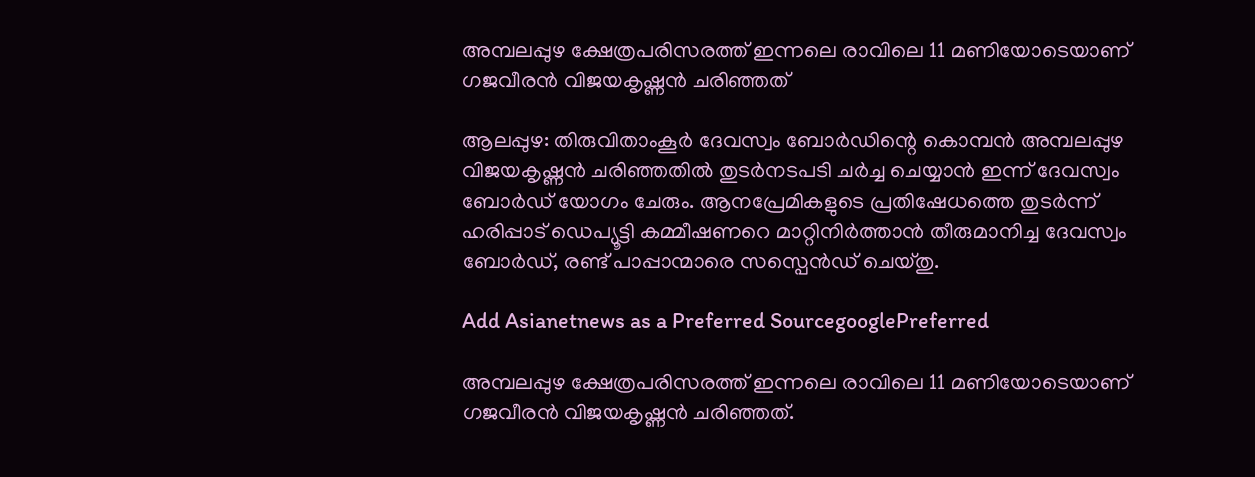അമ്പലപ്പുഴ ക്ഷേത്രപരിസരത്ത് ഇന്നലെ രാവിലെ 11 മണിയോടെയാണ് ഗജവീരൻ വിജയകൃഷ്ണന്‍ ചരിഞ്ഞത്

ആലപ്പുഴ: തിരുവിതാംകൂര്‍ ദേവസ്വം ബോര്‍ഡിന്റെ കൊമ്പൻ അമ്പലപ്പുഴ വിജയകൃഷ്ണന്‍ ചരിഞ്ഞതില്‍ തുടർനടപടി ചർച്ച ചെയ്യാൻ ഇന്ന് ദേവസ്വം ബോർഡ് യോഗം ചേരും. ആനപ്രേമികളുടെ പ്രതിഷേധത്തെ തുടർന്ന് ഹരിപ്പാട് ഡെപ്യൂട്ടി കമ്മീഷണറെ മാറ്റിനിര്‍ത്താന്‍ തീരുമാനിച്ച ദേവസ്വം ബോര്‍ഡ്, രണ്ട് പാപ്പാന്മാരെ സസ്പെന്‍ഡ് ചെയ്തു.

Add Asianetnews as a Preferred SourcegooglePreferred

അമ്പലപ്പുഴ ക്ഷേത്രപരിസരത്ത് ഇന്നലെ രാവിലെ 11 മണിയോടെയാണ് ഗജവീരൻ വിജയകൃഷ്ണന്‍ ചരിഞ്ഞത്.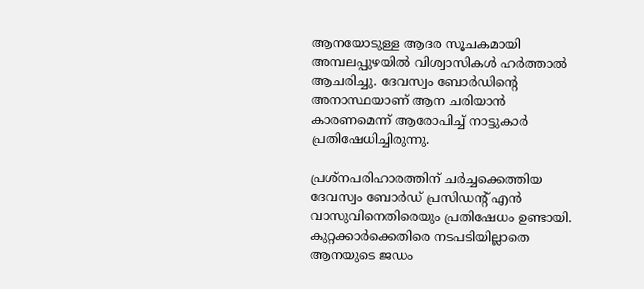ആനയോടുള്ള ആദര സൂചകമായി അമ്പലപ്പുഴയിൽ വിശ്വാസികൾ ഹർത്താൽ ആചരിച്ചു. ദേവസ്വം ബോർഡിന്റെ അനാസ്ഥയാണ് ആന ചരിയാൻ കാരണമെന്ന് ആരോപിച്ച് നാട്ടുകാർ പ്രതിഷേധിച്ചിരുന്നു.

പ്രശ്നപരിഹാരത്തിന് ചര്‍ച്ചക്കെത്തിയ ദേവസ്വം ബോര്‍ഡ് പ്രസിഡന്റ് എന്‍ വാസുവിനെതിരെയും പ്രതിഷേധം ഉണ്ടായി. കുറ്റക്കാര്‍ക്കെതിരെ നടപടിയില്ലാതെ ആനയുടെ ജഡം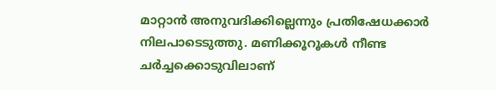മാറ്റാന്‍ അനുവദിക്കില്ലെന്നും പ്രതിഷേധക്കാര്‍ നിലപാടെടുത്തു. മണിക്കൂറൂകള്‍ നീണ്ട ചര്‍ച്ചക്കൊടുവിലാണ്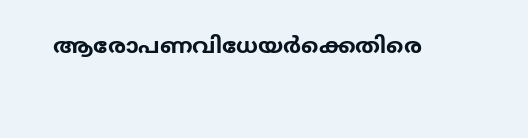ആരോപണവിധേയര്‍ക്കെതിരെ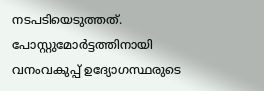നടപടിയെടുത്തത്. പോസ്റ്റുമോര്‍ട്ടത്തിനായി വനംവകുപ്പ് ഉദ്യോഗസ്ഥരുടെ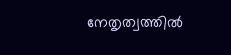നേതൃത്വത്തില്‍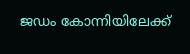ജഡം കോന്നിയിലേക്ക്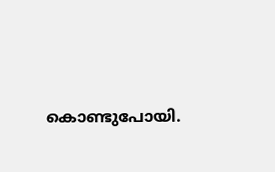കൊണ്ടുപോയി.